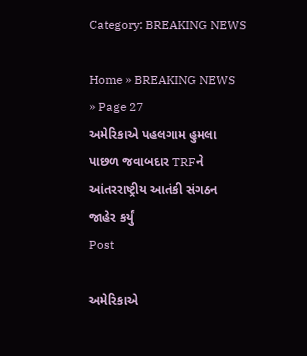Category: BREAKING NEWS

Home » BREAKING NEWS » Page 27
અમેરિકાએ પહલગામ હુમલા પાછળ જવાબદાર TRFને આંતરરાષ્ટ્રીય આતંકી સંગઠન જાહેર કર્યું
Post

અમેરિકાએ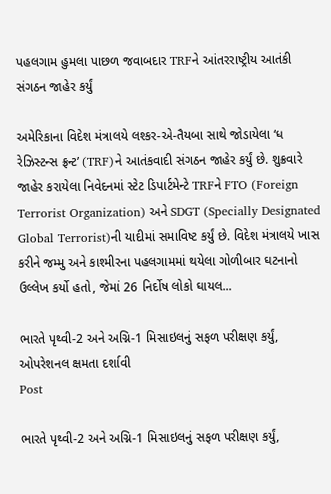પહલગામ હુમલા પાછળ જવાબદાર TRFને આંતરરાષ્ટ્રીય આતંકી સંગઠન જાહેર કર્યું

અમેરિકાના વિદેશ મંત્રાલયે લશ્કર-એ-તૈયબા સાથે જોડાયેલા ‘ધ રેઝિસ્ટન્સ ફ્રન્ટ’ (TRF)ને આતંકવાદી સંગઠન જાહેર કર્યું છે. શુક્રવારે જાહેર કરાયેલા નિવેદનમાં સ્ટેટ ડિપાર્ટમેન્ટે TRFને FTO (Foreign Terrorist Organization) અને SDGT (Specially Designated Global Terrorist)ની યાદીમાં સમાવિષ્ટ કર્યું છે. વિદેશ મંત્રાલયે ખાસ કરીને જમ્મુ અને કાશ્મીરના પહલગામમાં થયેલા ગોળીબાર ઘટનાનો ઉલ્લેખ કર્યો હતો, જેમાં 26 નિર્દોષ લોકો ઘાયલ...

ભારતે પૃથ્વી-2 અને અગ્નિ-1 મિસાઇલનું સફળ પરીક્ષણ કર્યું, ઓપરેશનલ ક્ષમતા દર્શાવી
Post

ભારતે પૃથ્વી-2 અને અગ્નિ-1 મિસાઇલનું સફળ પરીક્ષણ કર્યું,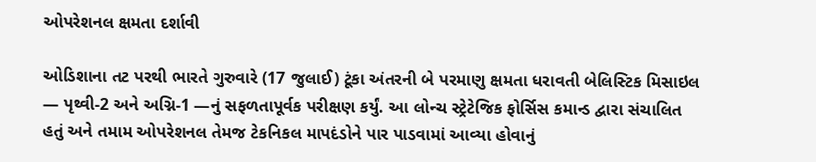ઓપરેશનલ ક્ષમતા દર્શાવી

ઓડિશાના તટ પરથી ભારતે ગુરુવારે (17 જુલાઈ) ટૂંકા અંતરની બે પરમાણુ ક્ષમતા ધરાવતી બેલિસ્ટિક મિસાઇલ — પૃથ્વી-2 અને અગ્નિ-1 —નું સફળતાપૂર્વક પરીક્ષણ કર્યું. આ લોન્ચ સ્ટ્રેટેજિક ફોર્સિસ કમાન્ડ દ્વારા સંચાલિત હતું અને તમામ ઓપરેશનલ તેમજ ટેકનિકલ માપદંડોને પાર પાડવામાં આવ્યા હોવાનું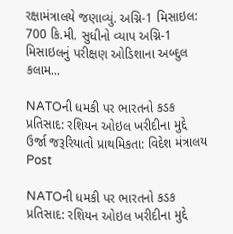રક્ષામંત્રાલયે જણાવ્યું. અગ્નિ-1 મિસાઇલ: 700 કિ.મી. સુધીનો વ્યાપ અગ્નિ-1 મિસાઇલનું પરીક્ષણ ઓડિશાના અબ્દુલ કલામ...

NATOની ધમકી પર ભારતનો કડક પ્રતિસાદ: રશિયન ઓઇલ ખરીદીના મુદ્દે ઉર્જા જરૂરિયાતો પ્રાથમિકતા: વિદેશ મંત્રાલય
Post

NATOની ધમકી પર ભારતનો કડક પ્રતિસાદ: રશિયન ઓઇલ ખરીદીના મુદ્દે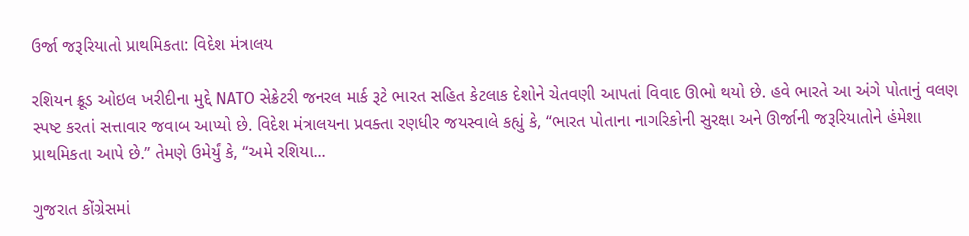ઉર્જા જરૂરિયાતો પ્રાથમિકતા: વિદેશ મંત્રાલય

રશિયન ક્રૂડ ઓઇલ ખરીદીના મુદ્દે NATO સેક્રેટરી જનરલ માર્ક રૂટે ભારત સહિત કેટલાક દેશોને ચેતવણી આપતાં વિવાદ ઊભો થયો છે. હવે ભારતે આ અંગે પોતાનું વલણ સ્પષ્ટ કરતાં સત્તાવાર જવાબ આપ્યો છે. વિદેશ મંત્રાલયના પ્રવક્તા રણધીર જયસ્વાલે કહ્યું કે, “ભારત પોતાના નાગરિકોની સુરક્ષા અને ઊર્જાની જરૂરિયાતોને હંમેશા પ્રાથમિકતા આપે છે.” તેમણે ઉમેર્યું કે, “અમે રશિયા...

ગુજરાત કોંગ્રેસમાં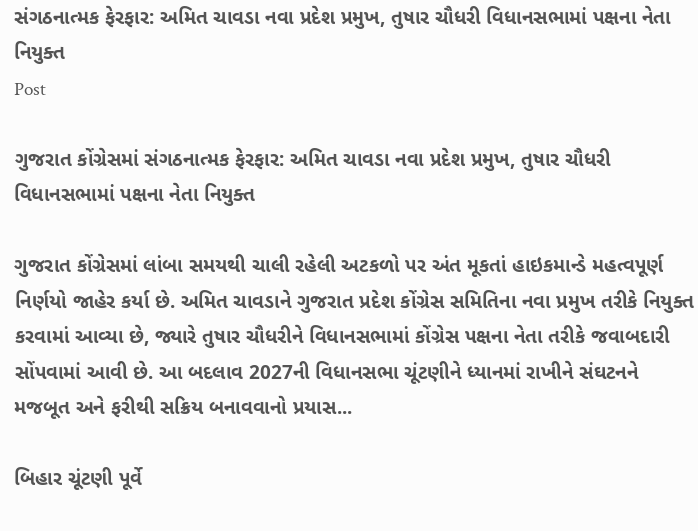સંગઠનાત્મક ફેરફાર: અમિત ચાવડા નવા પ્રદેશ પ્રમુખ, તુષાર ચૌધરી વિધાનસભામાં પક્ષના નેતા નિયુક્ત
Post

ગુજરાત કોંગ્રેસમાં સંગઠનાત્મક ફેરફાર: અમિત ચાવડા નવા પ્રદેશ પ્રમુખ, તુષાર ચૌધરી વિધાનસભામાં પક્ષના નેતા નિયુક્ત

ગુજરાત કોંગ્રેસમાં લાંબા સમયથી ચાલી રહેલી અટકળો પર અંત મૂકતાં હાઇકમાન્ડે મહત્વપૂર્ણ નિર્ણયો જાહેર કર્યા છે. અમિત ચાવડાને ગુજરાત પ્રદેશ કોંગ્રેસ સમિતિના નવા પ્રમુખ તરીકે નિયુક્ત કરવામાં આવ્યા છે, જ્યારે તુષાર ચૌધરીને વિધાનસભામાં કોંગ્રેસ પક્ષના નેતા તરીકે જવાબદારી સોંપવામાં આવી છે. આ બદલાવ 2027ની વિધાનસભા ચૂંટણીને ધ્યાનમાં રાખીને સંઘટનને મજબૂત અને ફરીથી સક્રિય બનાવવાનો પ્રયાસ...

બિહાર ચૂંટણી પૂર્વે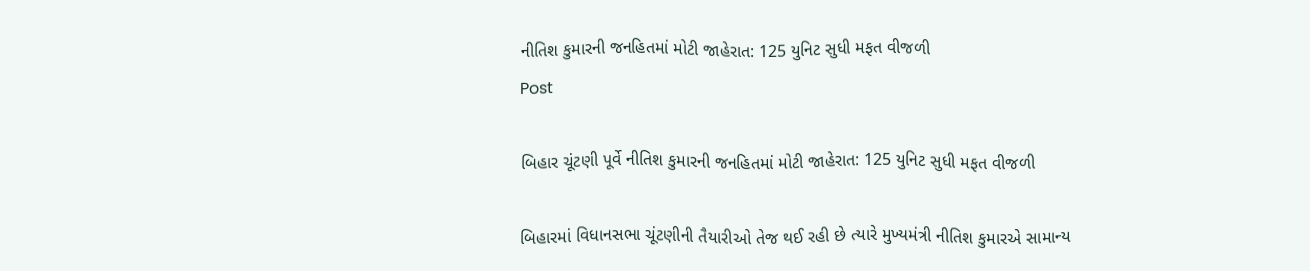નીતિશ કુમારની જનહિતમાં મોટી જાહેરાત: 125 યુનિટ સુધી મફત વીજળી
Post

બિહાર ચૂંટણી પૂર્વે નીતિશ કુમારની જનહિતમાં મોટી જાહેરાત: 125 યુનિટ સુધી મફત વીજળી

બિહારમાં વિધાનસભા ચૂંટણીની તૈયારીઓ તેજ થઈ રહી છે ત્યારે મુખ્યમંત્રી નીતિશ કુમારએ સામાન્ય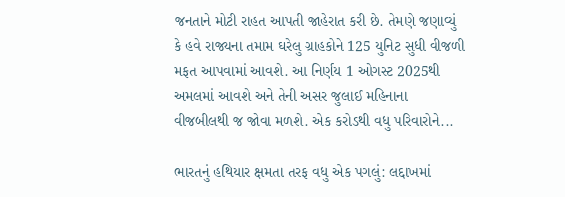જનતાને મોટી રાહત આપતી જાહેરાત કરી છે. તેમણે જણાવ્યું કે હવે રાજ્યના તમામ ઘરેલુ ગ્રાહકોને 125 યુનિટ સુધી વીજળી મફત આપવામાં આવશે. આ નિર્ણય 1 ઓગસ્ટ 2025થી અમલમાં આવશે અને તેની અસર જુલાઈ મહિનાના વીજબીલથી જ જોવા મળશે. એક કરોડથી વધુ પરિવારોને...

ભારતનું હથિયાર ક્ષમતા તરફ વધુ એક પગલું: લદ્દાખમાં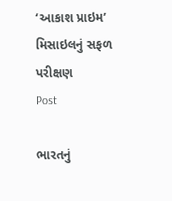‘આકાશ પ્રાઇમ’ મિસાઇલનું સફળ પરીક્ષણ
Post

ભારતનું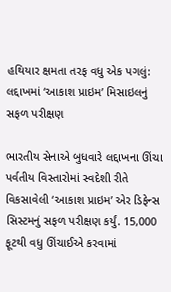હથિયાર ક્ષમતા તરફ વધુ એક પગલું: લદ્દાખમાં ‘આકાશ પ્રાઇમ’ મિસાઇલનું સફળ પરીક્ષણ

ભારતીય સેનાએ બુધવારે લદ્દાખના ઊંચા પર્વતીય વિસ્તારોમાં સ્વદેશી રીતે વિકસાવેલી ‘આકાશ પ્રાઇમ’ એર ડિફેન્સ સિસ્ટમનું સફળ પરીક્ષણ કર્યું. 15,000 ફૂટથી વધુ ઊંચાઈએ કરવામાં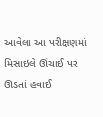આવેલા આ પરીક્ષણમાં મિસાઇલે ઊંચાઈ પર ઊડતાં હવાઈ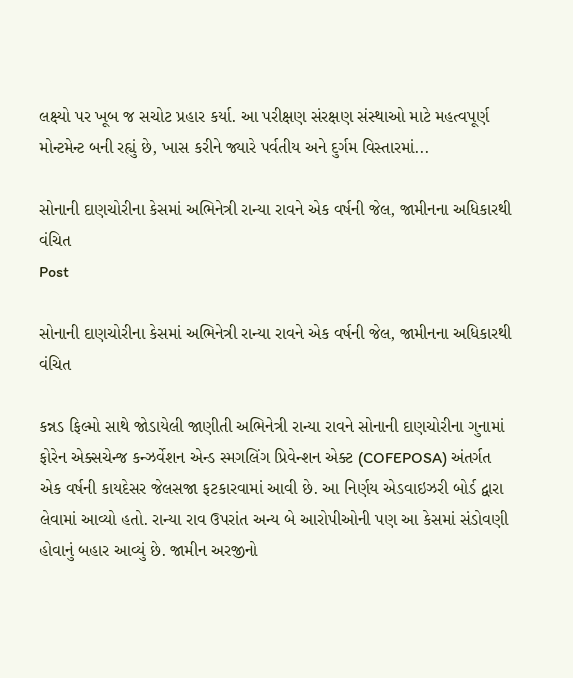લક્ષ્યો પર ખૂબ જ સચોટ પ્રહાર કર્યા. આ પરીક્ષણ સંરક્ષણ સંસ્થાઓ માટે મહત્વપૂર્ણ મોન્ટમેન્ટ બની રહ્યું છે, ખાસ કરીને જ્યારે પર્વતીય અને દુર્ગમ વિસ્તારમાં...

સોનાની દાણચોરીના કેસમાં અભિનેત્રી રાન્યા રાવને એક વર્ષની જેલ, જામીનના અધિકારથી વંચિત
Post

સોનાની દાણચોરીના કેસમાં અભિનેત્રી રાન્યા રાવને એક વર્ષની જેલ, જામીનના અધિકારથી વંચિત

કન્નડ ફિલ્મો સાથે જોડાયેલી જાણીતી અભિનેત્રી રાન્યા રાવને સોનાની દાણચોરીના ગુનામાં ફોરેન એક્સચેન્જ કન્ઝર્વેશન એન્ડ સ્મગલિંગ પ્રિવેન્શન એક્ટ (COFEPOSA) અંતર્ગત એક વર્ષની કાયદેસર જેલસજા ફટકારવામાં આવી છે. આ નિર્ણય એડવાઇઝરી બોર્ડ દ્વારા લેવામાં આવ્યો હતો. રાન્યા રાવ ઉપરાંત અન્ય બે આરોપીઓની પણ આ કેસમાં સંડોવણી હોવાનું બહાર આવ્યું છે. જામીન અરજીનો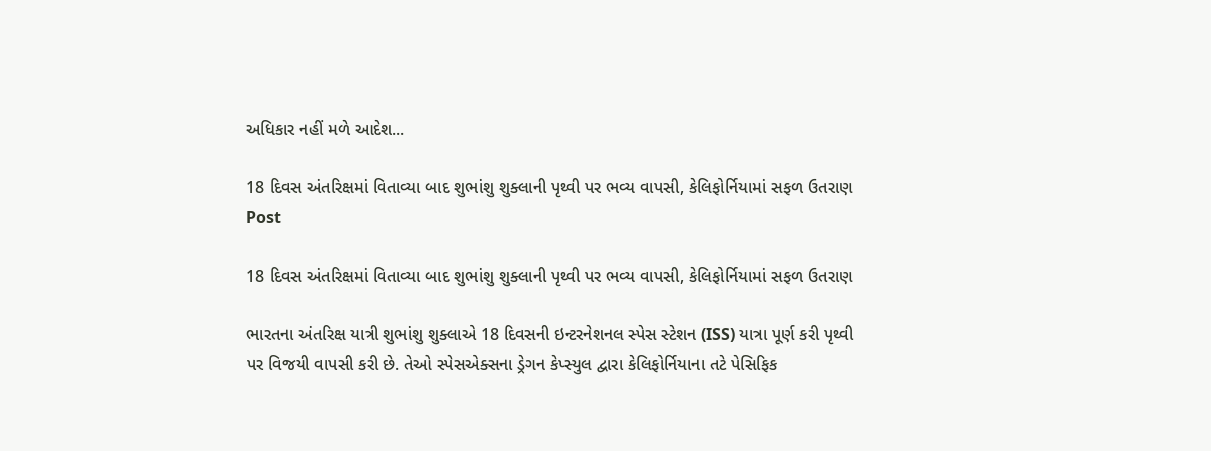અધિકાર નહીં મળે આદેશ...

18 દિવસ અંતરિક્ષમાં વિતાવ્યા બાદ શુભાંશુ શુક્લાની પૃથ્વી પર ભવ્ય વાપસી, કેલિફોર્નિયામાં સફળ ઉતરાણ
Post

18 દિવસ અંતરિક્ષમાં વિતાવ્યા બાદ શુભાંશુ શુક્લાની પૃથ્વી પર ભવ્ય વાપસી, કેલિફોર્નિયામાં સફળ ઉતરાણ

ભારતના અંતરિક્ષ યાત્રી શુભાંશુ શુક્લાએ 18 દિવસની ઇન્ટરનેશનલ સ્પેસ સ્ટેશન (ISS) યાત્રા પૂર્ણ કરી પૃથ્વી પર વિજયી વાપસી કરી છે. તેઓ સ્પેસએક્સના ડ્રેગન કેપ્સ્યુલ દ્વારા કેલિફોર્નિયાના તટે પેસિફિક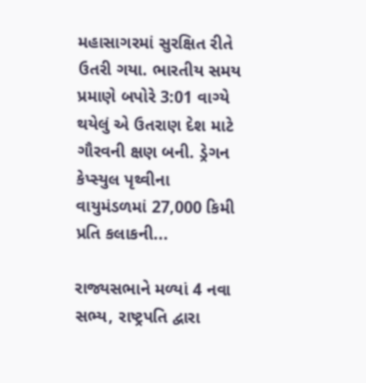મહાસાગરમાં સુરક્ષિત રીતે ઉતરી ગયા. ભારતીય સમય પ્રમાણે બપોરે 3:01 વાગ્યે થયેલું એ ઉતરાણ દેશ માટે ગૌરવની ક્ષણ બની. ડ્રેગન કેપ્સ્યુલ પૃથ્વીના વાયુમંડળમાં 27,000 કિમી પ્રતિ કલાકની...

રાજ્યસભાને મળ્યાં 4 નવા સભ્ય, રાષ્ટ્રપતિ દ્વારા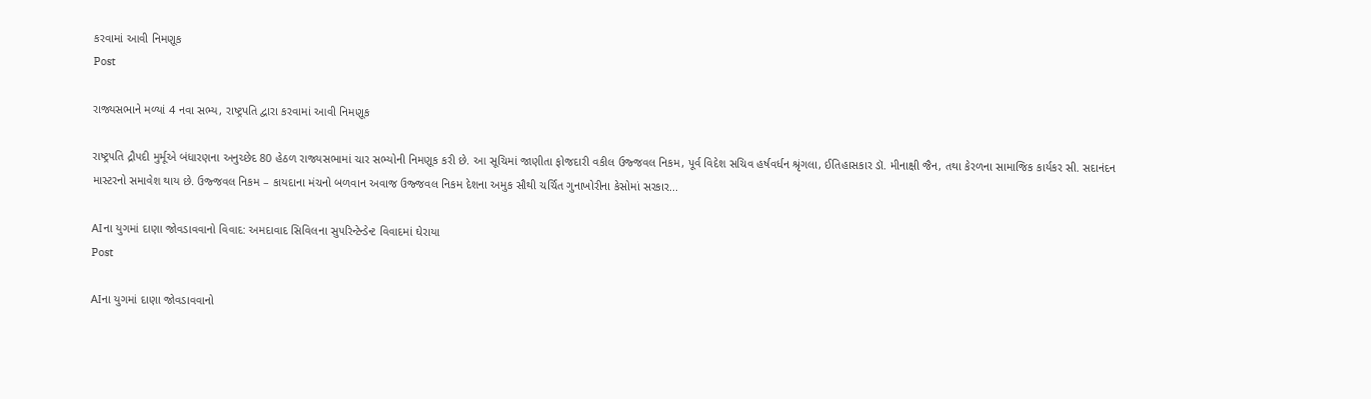કરવામાં આવી નિમણૂક
Post

રાજ્યસભાને મળ્યાં 4 નવા સભ્ય, રાષ્ટ્રપતિ દ્વારા કરવામાં આવી નિમણૂક

રાષ્ટ્રપતિ દ્રૌપદી મુર્મૂએ બંધારણના અનુચ્છેદ 80 હેઠળ રાજ્યસભામાં ચાર સભ્યોની નિમણૂક કરી છે. આ સૂચિમાં જાણીતા ફોજદારી વકીલ ઉજ્જવલ નિકમ, પૂર્વ વિદેશ સચિવ હર્ષવર્ધન શ્રૃંગલા, ઈતિહાસકાર ડૉ. મીનાક્ષી જૈન, તથા કેરળના સામાજિક કાર્યકર સી. સદાનંદન માસ્ટરનો સમાવેશ થાય છે. ઉજ્જવલ નિકમ – કાયદાના મંચનો બળવાન અવાજ ઉજ્જવલ નિકમ દેશના અમુક સૌથી ચર્ચિત ગુનાખોરીના કેસોમાં સરકાર...

AIના યુગમાં દાણા જોવડાવવાનો વિવાદ: અમદાવાદ સિવિલના સુપરિન્ટેન્ડેન્ટ વિવાદમાં ઘેરાયા
Post

AIના યુગમાં દાણા જોવડાવવાનો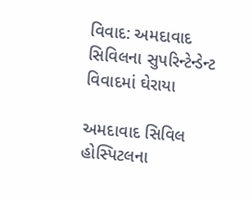વિવાદ: અમદાવાદ સિવિલના સુપરિન્ટેન્ડેન્ટ વિવાદમાં ઘેરાયા

અમદાવાદ સિવિલ હોસ્પિટલના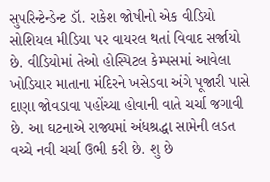સુપરિન્ટેન્ડેન્ટ ડૉ. રાકેશ જોષીનો એક વીડિયો સોશિયલ મીડિયા પર વાયરલ થતાં વિવાદ સર્જાયો છે. વીડિયોમાં તેઓ હોસ્પિટલ કેમ્પસમાં આવેલા ખોડિયાર માતાના મંદિરને ખસેડવા અંગે પૂજારી પાસે દાણા જોવડાવા પહોંચ્યા હોવાની વાતે ચર્ચા જગાવી છે. આ ઘટનાએ રાજ્યમાં અંધશ્રદ્ધા સામેની લડત વચ્ચે નવી ચર્ચા ઉભી કરી છે. શુ છે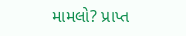મામલો? પ્રાપ્ત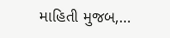માહિતી મુજબ,...